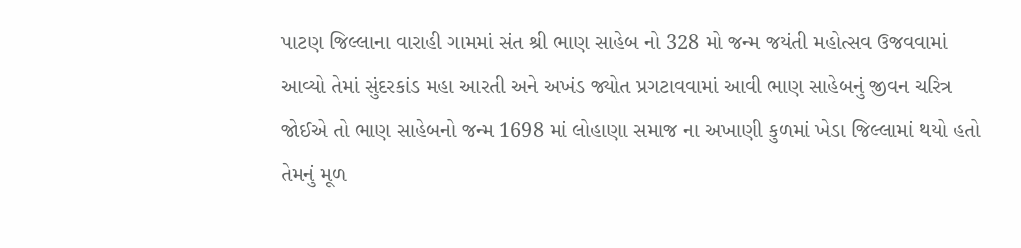પાટણ જિલ્લાના વારાહી ગામમાં સંત શ્રી ભાણ સાહેબ નો 328 મો જન્મ જયંતી મહોત્સવ ઉજવવામાં આવ્યો તેમાં સુંદરકાંડ મહા આરતી અને અખંડ જ્યોત પ્રગટાવવામાં આવી ભાણ સાહેબનું જીવન ચરિત્ર જોઈએ તો ભાણ સાહેબનો જન્મ 1698 માં લોહાણા સમાજ ના અખાણી કુળમાં ખેડા જિલ્લામાં થયો હતો તેમનું મૂળ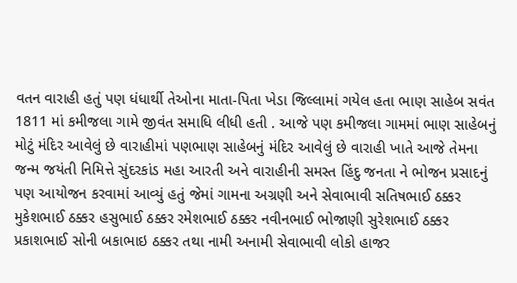વતન વારાહી હતું પણ ધંધાર્થી તેઓના માતા-પિતા ખેડા જિલ્લામાં ગયેલ હતા ભાણ સાહેબ સવંત 1811 માં કમીજલા ગામે જીવંત સમાધિ લીધી હતી . આજે પણ કમીજલા ગામમાં ભાણ સાહેબનું મોટું મંદિર આવેલું છે વારાહીમાં પણભાણ સાહેબનું મંદિર આવેલું છે વારાહી ખાતે આજે તેમના જન્મ જયંતી નિમિત્તે સુંદરકાંડ મહા આરતી અને વારાહીની સમસ્ત હિંદુ જનતા ને ભોજન પ્રસાદનું પણ આયોજન કરવામાં આવ્યું હતું જેમાં ગામના અગ્રણી અને સેવાભાવી સતિષભાઈ ઠક્કર મુકેશભાઈ ઠક્કર હસુભાઈ ઠક્કર રમેશભાઈ ઠક્કર નવીનભાઈ ભોજાણી સુરેશભાઈ ઠક્કર પ્રકાશભાઈ સોની બકાભાઇ ઠક્કર તથા નામી અનામી સેવાભાવી લોકો હાજર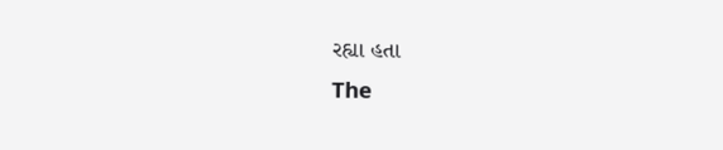રહ્યા હતા
The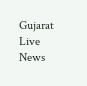Gujarat Live News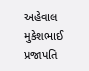અહેવાલ મુકેશભાઈ પ્રજાપતિ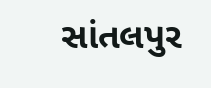સાંતલપુર